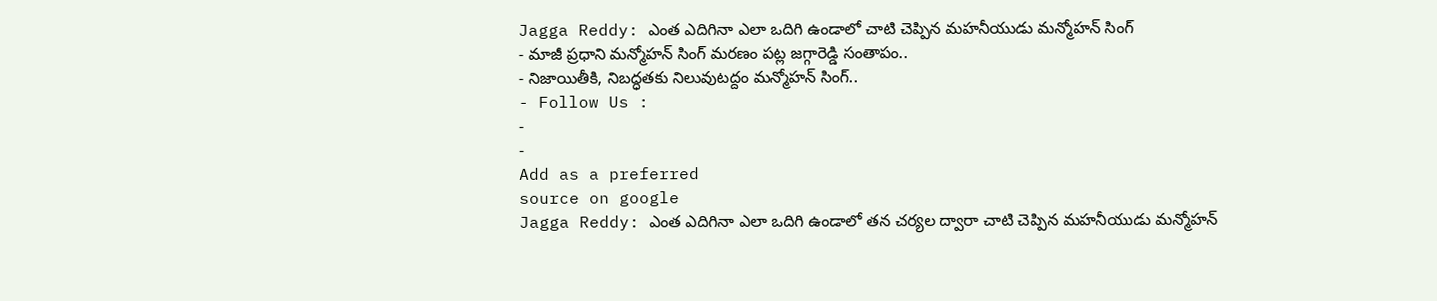Jagga Reddy: ఎంత ఎదిగినా ఎలా ఒదిగి ఉండాలో చాటి చెప్పిన మహనీయుడు మన్మోహన్ సింగ్
- మాజీ ప్రధాని మన్మోహన్ సింగ్ మరణం పట్ల జగ్గారెడ్డి సంతాపం..
- నిజాయితీకి, నిబద్ధతకు నిలువుటద్దం మన్మోహన్ సింగ్..
- Follow Us :
-
-
Add as a preferred
source on google
Jagga Reddy: ఎంత ఎదిగినా ఎలా ఒదిగి ఉండాలో తన చర్యల ద్వారా చాటి చెప్పిన మహనీయుడు మన్మోహన్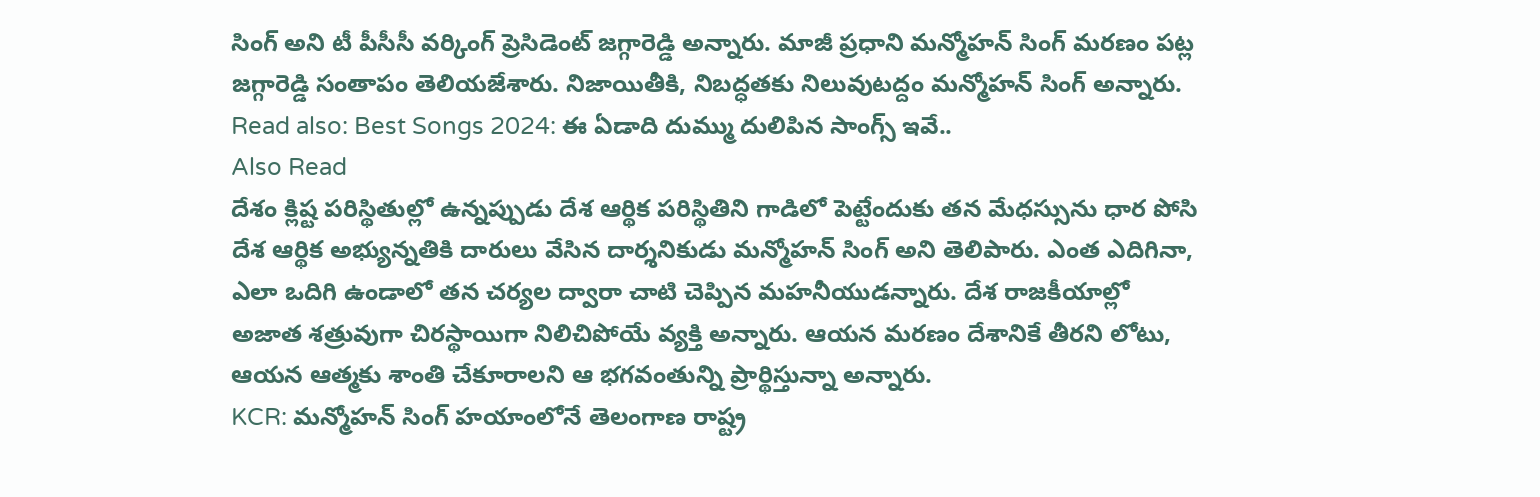సింగ్ అని టీ పీసీసీ వర్కింగ్ ప్రెసిడెంట్ జగ్గారెడ్డి అన్నారు. మాజీ ప్రధాని మన్మోహన్ సింగ్ మరణం పట్ల జగ్గారెడ్డి సంతాపం తెలియజేశారు. నిజాయితీకి, నిబద్ధతకు నిలువుటద్దం మన్మోహన్ సింగ్ అన్నారు.
Read also: Best Songs 2024: ఈ ఏడాది దుమ్ము దులిపిన సాంగ్స్ ఇవే..
Also Read
దేశం క్లిష్ట పరిస్థితుల్లో ఉన్నప్పుడు దేశ ఆర్థిక పరిస్థితిని గాడిలో పెట్టేందుకు తన మేధస్సును ధార పోసి దేశ ఆర్థిక అభ్యున్నతికి దారులు వేసిన దార్శనికుడు మన్మోహన్ సింగ్ అని తెలిపారు. ఎంత ఎదిగినా, ఎలా ఒదిగి ఉండాలో తన చర్యల ద్వారా చాటి చెప్పిన మహనీయుడన్నారు. దేశ రాజకీయాల్లో అజాత శత్రువుగా చిరస్థాయిగా నిలిచిపోయే వ్యక్తి అన్నారు. ఆయన మరణం దేశానికే తీరని లోటు, ఆయన ఆత్మకు శాంతి చేకూరాలని ఆ భగవంతున్ని ప్రార్థిస్తున్నా అన్నారు.
KCR: మన్మోహన్ సింగ్ హయాంలోనే తెలంగాణ రాష్ట్ర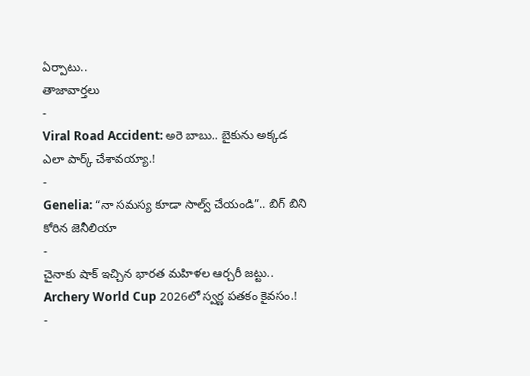ఏర్పాటు..
తాజావార్తలు
-
Viral Road Accident: అరె బాబు.. బైకును అక్కడ ఎలా పార్క్ చేశావయ్యా.!
-
Genelia: “నా సమస్య కూడా సాల్వ్ చేయండి”.. బిగ్ బిని కోరిన జెనీలియా
-
చైనాకు షాక్ ఇచ్చిన భారత మహిళల ఆర్చరీ జట్టు.. Archery World Cup 2026లో స్వర్ణ పతకం కైవసం.!
-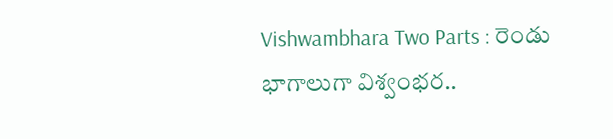Vishwambhara Two Parts : రెండు భాగాలుగా విశ్వంభర..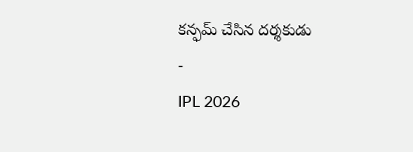కన్ఫమ్ చేసిన దర్శకుడు
-
IPL 2026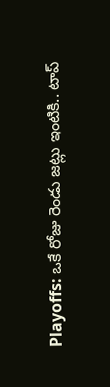Playoffs: ఒకే రోజు రెండు జట్లు ఇంటికి.. టాప్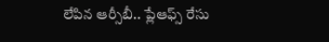లేపిన ఆర్సీబీ.. ప్లేఆఫ్స్ రేసు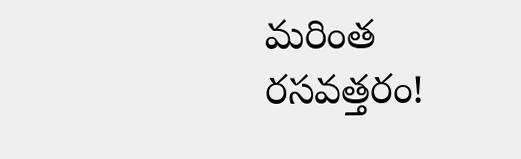మరింత రసవత్తరం!